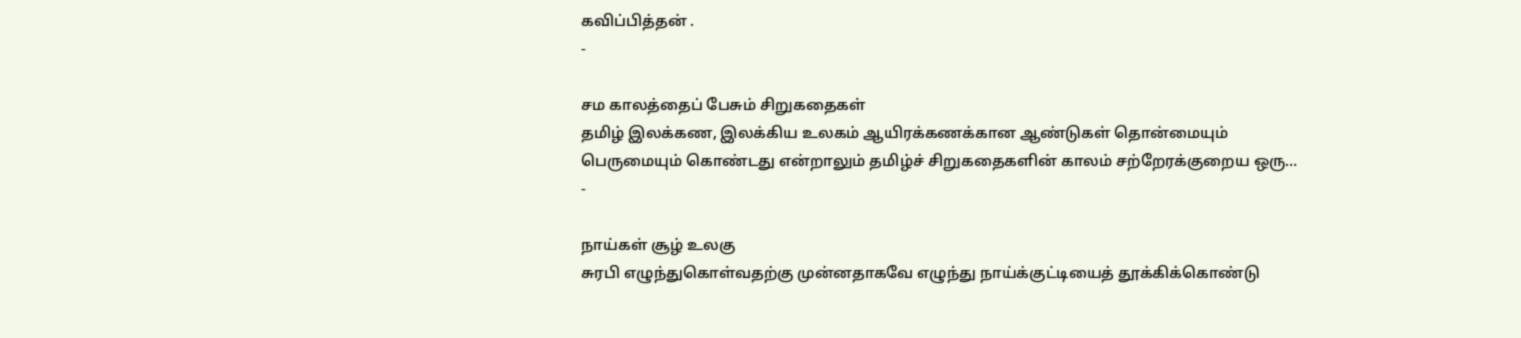கவிப்பித்தன் .
-

சம காலத்தைப் பேசும் சிறுகதைகள்
தமிழ் இலக்கண, இலக்கிய உலகம் ஆயிரக்கணக்கான ஆண்டுகள் தொன்மையும் பெருமையும் கொண்டது என்றாலும் தமிழ்ச் சிறுகதைகளின் காலம் சற்றேரக்குறைய ஒரு…
-

நாய்கள் சூழ் உலகு
சுரபி எழுந்துகொள்வதற்கு முன்னதாகவே எழுந்து நாய்க்குட்டியைத் தூக்கிக்கொண்டு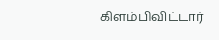கிளம்பிவிட்டார்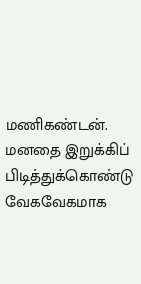மணிகண்டன். மனதை இறுக்கிப் பிடித்துக்கொண்டு வேகவேகமாக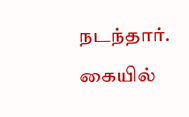நடந்தார். கையில்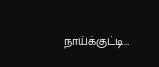நாய்க்குட்டி…